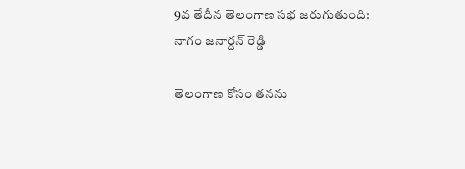9వ తేదీన తెలంగాణ సభ జరుగుతుంది: నాగం జనార్దన్ రెడ్డి

తెలంగాణ కోసం తనను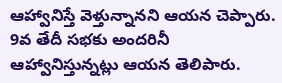ఆహ్వానిస్తే వెళ్తున్నానని ఆయన చెప్పారు. 9వ తేదీ సభకు అందరినీ ఆహ్వానిస్తున్నట్లు ఆయన తెలిపారు.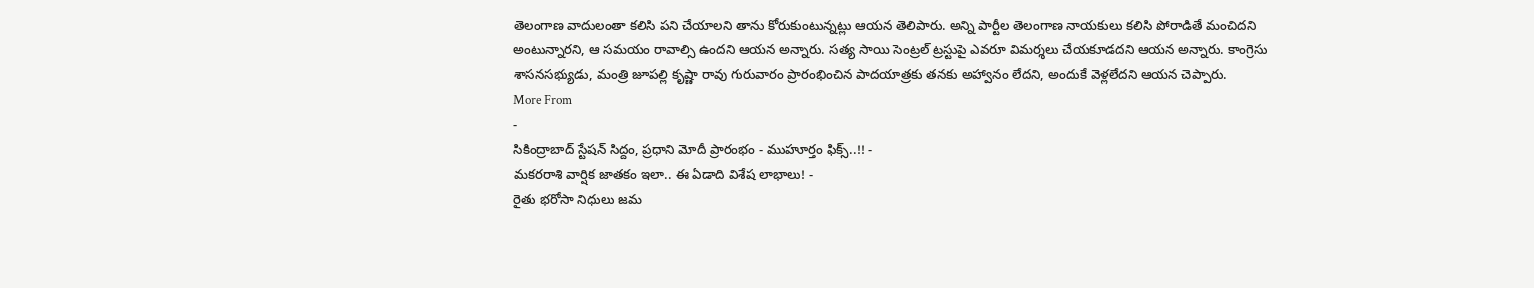తెలంగాణ వాదులంతా కలిసి పని చేయాలని తాను కోరుకుంటున్నట్లు ఆయన తెలిపారు. అన్ని పార్టీల తెలంగాణ నాయకులు కలిసి పోరాడితే మంచిదని అంటున్నారని, ఆ సమయం రావాల్సి ఉందని ఆయన అన్నారు. సత్య సాయి సెంట్రల్ ట్రస్టుపై ఎవరూ విమర్శలు చేయకూడదని ఆయన అన్నారు. కాంగ్రెసు శాసనసభ్యుడు, మంత్రి జూపల్లి కృష్ణా రావు గురువారం ప్రారంభించిన పాదయాత్రకు తనకు అహ్వానం లేదని, అందుకే వెళ్లలేదని ఆయన చెప్పారు.
More From
-
సికింద్రాబాద్ స్టేషన్ సిద్దం, ప్రధాని మోదీ ప్రారంభం - ముహూర్తం ఫిక్స్..!! -
మకరరాశి వార్షిక జాతకం ఇలా.. ఈ ఏడాది విశేష లాభాలు! -
రైతు భరోసా నిధులు జమ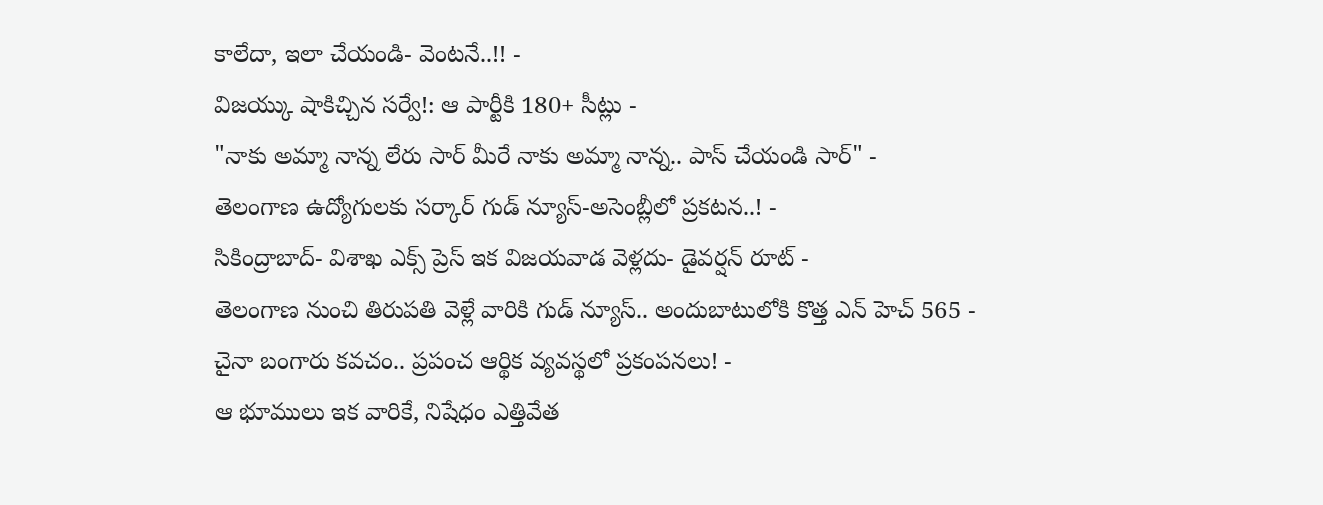కాలేదా, ఇలా చేయండి- వెంటనే..!! -
విజయ్కు షాకిచ్చిన సర్వే!: ఆ పార్టీకి 180+ సీట్లు -
"నాకు అమ్మా నాన్న లేరు సార్ మీరే నాకు అమ్మా నాన్న.. పాస్ చేయండి సార్" -
తెలంగాణ ఉద్యోగులకు సర్కార్ గుడ్ న్యూస్-అసెంబ్లీలో ప్రకటన..! -
సికింద్రాబాద్- విశాఖ ఎక్స్ ప్రెస్ ఇక విజయవాడ వెళ్లదు- డైవర్షన్ రూట్ -
తెలంగాణ నుంచి తిరుపతి వెళ్లే వారికి గుడ్ న్యూస్.. అందుబాటులోకి కొత్త ఎన్ హెచ్ 565 -
చైనా బంగారు కవచం.. ప్రపంచ ఆర్థిక వ్యవస్థలో ప్రకంపనలు! -
ఆ భూములు ఇక వారికే, నిషేధం ఎత్తివేత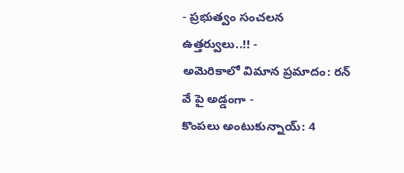- ప్రభుత్వం సంచలన ఉత్తర్వులు..!! -
అమెరికాలో విమాన ప్రమాదం: రన్ వే పై అడ్డంగా -
కొంపలు అంటుకున్నాయ్: 4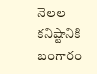నెలల కనిష్టానికి బంగారం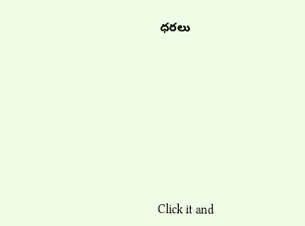ధరలు












Click it and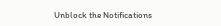Unblock the Notifications